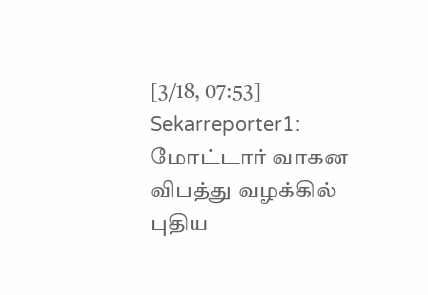[3/18, 07:53] Sekarreporter1: மோட்டார் வாகன விபத்து வழக்கில் புதிய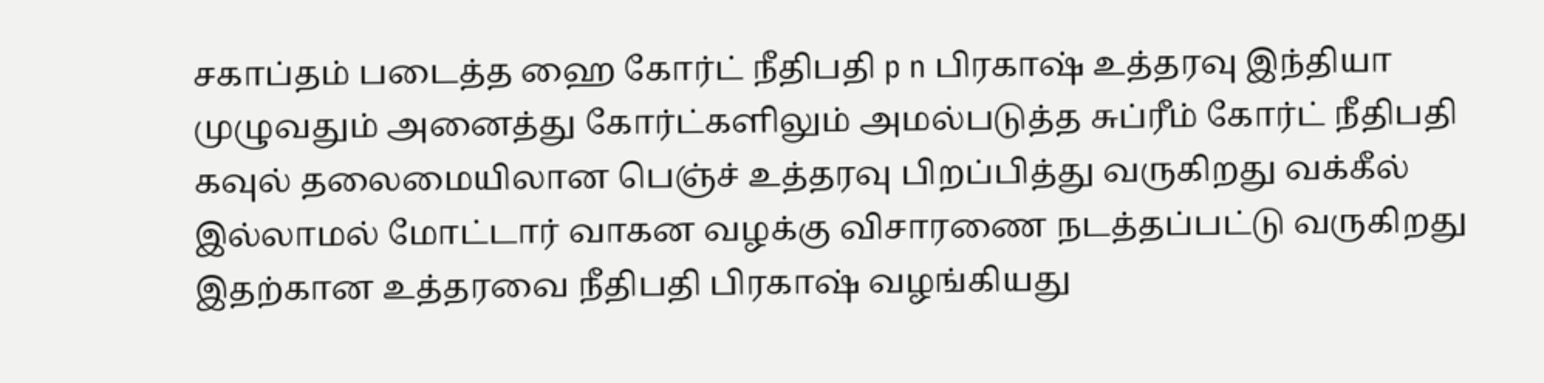சகாப்தம் படைத்த ஹை கோர்ட் நீதிபதி p n பிரகாஷ் உத்தரவு இந்தியா முழுவதும் அனைத்து கோர்ட்களிலும் அமல்படுத்த சுப்ரீம் கோர்ட் நீதிபதி கவுல் தலைமையிலான பெஞ்ச் உத்தரவு பிறப்பித்து வருகிறது வக்கீல் இல்லாமல் மோட்டார் வாகன வழக்கு விசாரணை நடத்தப்பட்டு வருகிறது இதற்கான உத்தரவை நீதிபதி பிரகாஷ் வழங்கியது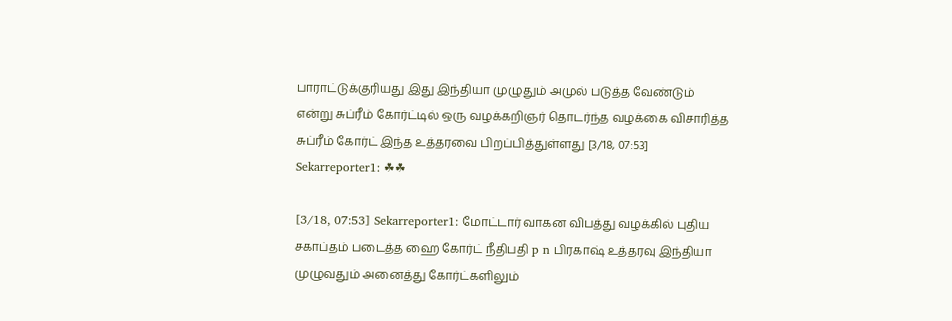பாராட்டுக்குரியது இது இந்தியா முழுதும் அமுல் படுத்த வேண்டும் என்று சுப்ரீம் கோர்ட்டில் ஒரு வழக்கறிஞர் தொடர்ந்த வழக்கை விசாரித்த சுப்ரீம் கோர்ட் இந்த உத்தரவை பிறப்பித்துள்ளது [3/18, 07:53] Sekarreporter1: ☘☘

[3/18, 07:53] Sekarreporter1: மோட்டார் வாகன விபத்து வழக்கில் புதிய சகாப்தம் படைத்த ஹை கோர்ட் நீதிபதி p n பிரகாஷ் உத்தரவு இந்தியா முழுவதும் அனைத்து கோர்ட்களிலும்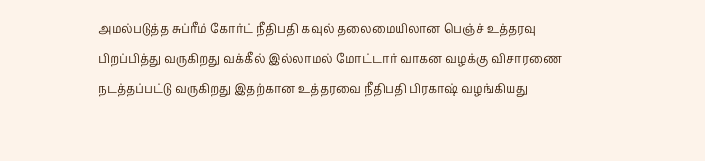அமல்படுத்த சுப்ரீம் கோர்ட் நீதிபதி கவுல் தலைமையிலான பெஞ்ச் உத்தரவு பிறப்பித்து வருகிறது வக்கீல் இல்லாமல் மோட்டார் வாகன வழக்கு விசாரணை நடத்தப்பட்டு வருகிறது இதற்கான உத்தரவை நீதிபதி பிரகாஷ் வழங்கியது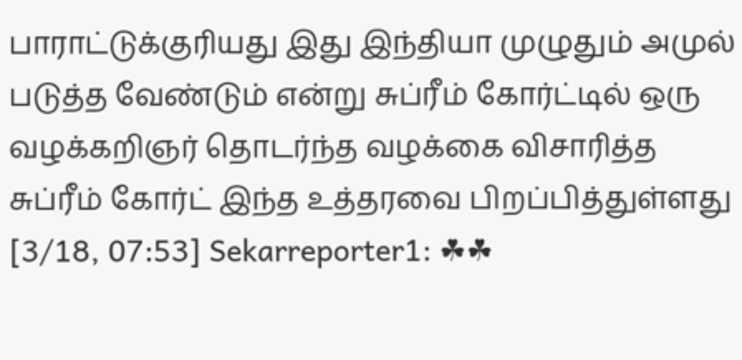பாராட்டுக்குரியது இது இந்தியா முழுதும் அமுல் படுத்த வேண்டும் என்று சுப்ரீம் கோர்ட்டில் ஒரு வழக்கறிஞர் தொடர்ந்த வழக்கை விசாரித்த சுப்ரீம் கோர்ட் இந்த உத்தரவை பிறப்பித்துள்ளது
[3/18, 07:53] Sekarreporter1: ☘☘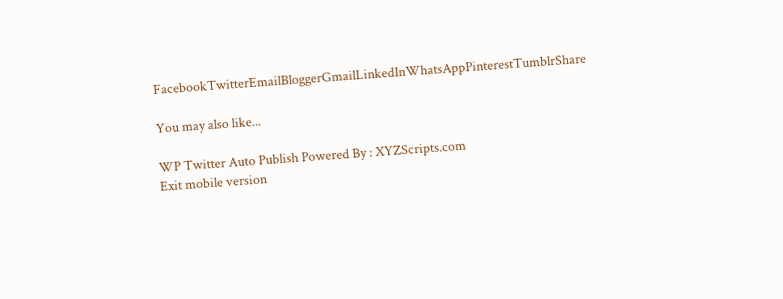FacebookTwitterEmailBloggerGmailLinkedInWhatsAppPinterestTumblrShare

You may also like...

WP Twitter Auto Publish Powered By : XYZScripts.com
Exit mobile version